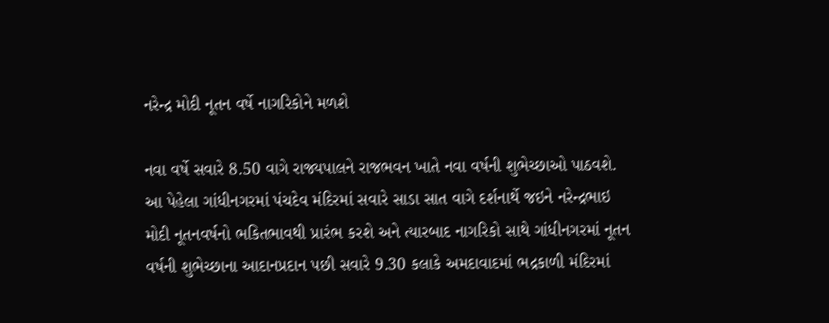નરેન્દ્ર મોદી નૂતન વર્ષે નાગરિકોને મળશે

નવા વર્ષે સવારે 8.50 વાગે રાજ્યપાલને રાજભવન ખાતે નવા વર્ષની શુભેચ્છાઓ પાઠવશે. આ પેહેલા ગાંધીનગરમાં પંચદેવ મંદિરમાં સવારે સાડા સાત વાગે દર્શનાર્થે જઇને નરેન્દ્રભાઇ મોદી નૂતનવર્ષનો ભકિતભાવથી પ્રારંભ કરશે અને ત્યારબાદ નાગરિકો સાથે ગાંધીનગરમાં નૂતન વર્ષની શુભેચ્છાના આદાનપ્રદાન પછી સવારે 9.30 કલાકે અમદાવાદમાં ભદ્રકાળી મંદિરમાં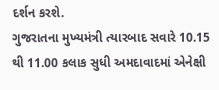દર્શન કરશે.
ગુજરાતના મુખ્યમંત્રી ત્યારબાદ સવારે 10.15 થી 11.00 કલાક સુધી અમદાવાદમાં એનેક્ષી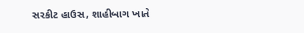સરકીટ હાઉસ, શાહીબાગ ખાતે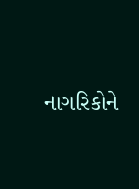નાગરિકોને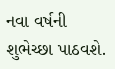નવા વર્ષની શુભેચ્છા પાઠવશે.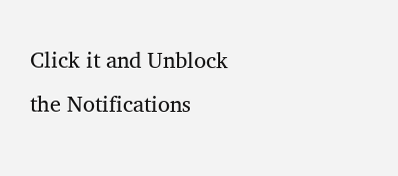Click it and Unblock the Notifications